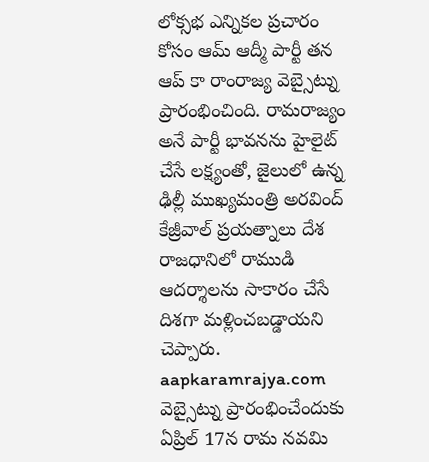లోక్సభ ఎన్నికల ప్రచారం కోసం ఆమ్ ఆద్మీ పార్టీ తన ఆప్ కా రాంరాజ్య వెబ్సైట్ను ప్రారంభించింది. రామరాజ్యం అనే పార్టీ భావనను హైలైట్ చేసే లక్ష్యంతో, జైలులో ఉన్న ఢిల్లీ ముఖ్యమంత్రి అరవింద్ కేజ్రీవాల్ ప్రయత్నాలు దేశ రాజధానిలో రాముడి ఆదర్శాలను సాకారం చేసే దిశగా మళ్లించబడ్డాయని చెప్పారు.
aapkaramrajya.com వెబ్సైట్ను ప్రారంభించేందుకు ఏప్రిల్ 17న రామ నవమి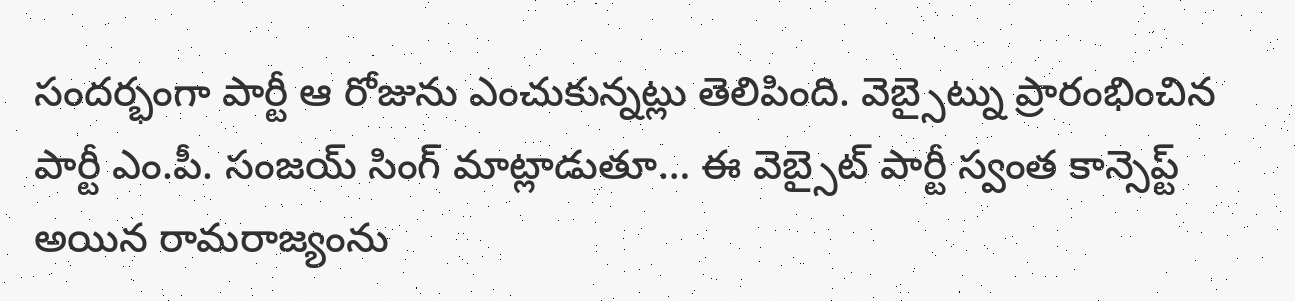సందర్భంగా పార్టీ ఆ రోజును ఎంచుకున్నట్లు తెలిపింది. వెబ్సైట్ను ప్రారంభించిన పార్టీ ఎం.పీ. సంజయ్ సింగ్ మాట్లాడుతూ… ఈ వెబ్సైట్ పార్టీ స్వంత కాన్సెప్ట్ అయిన రామరాజ్యంను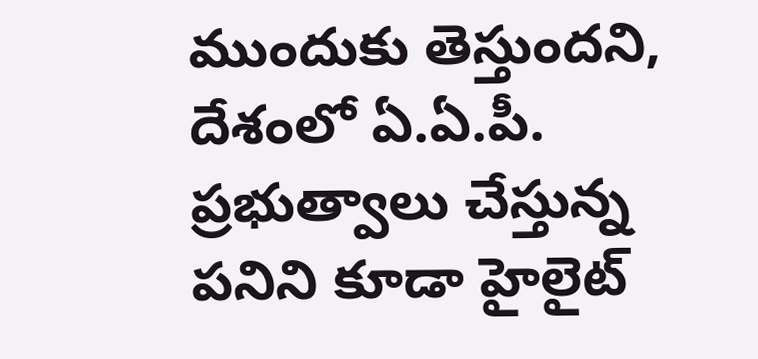ముందుకు తెస్తుందని, దేశంలో ఏ.ఏ.పీ. ప్రభుత్వాలు చేస్తున్న పనిని కూడా హైలైట్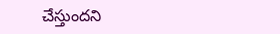చేస్తుందని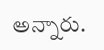అన్నారు.